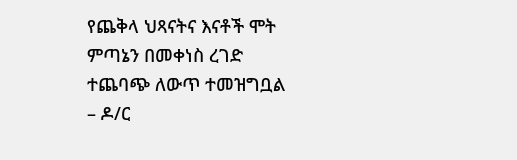የጨቅላ ህጻናትና እናቶች ሞት ምጣኔን በመቀነስ ረገድ ተጨባጭ ለውጥ ተመዝግቧል – ዶ/ር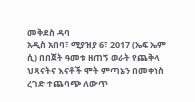መቅደስ ዳባ
አዲስ አበባ፣ ሚያዝያ 6፣ 2017 (ኤፍ ኤም ሲ) በበጀት ዓመቱ ዘጠኝ ወራት የጨቅላ ህጻናትና እናቶች ሞት ምጣኔን በመቀነስ ረገድ ተጨባጭ ለውጥ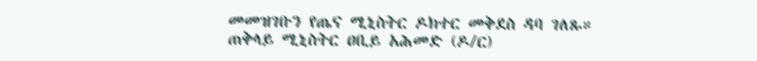መመዝገቡን የጤና ሚኒስትር ዶክተር መቅደስ ዳባ ገለጹ።
ጠቅላይ ሚኒስትር ዐቢይ አሕመድ (ዶ/ር)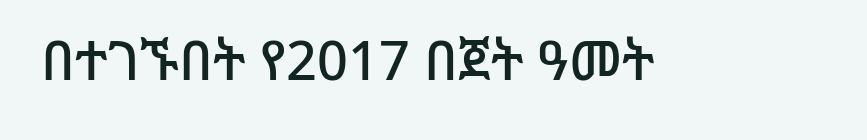በተገኙበት የ2017 በጀት ዓመት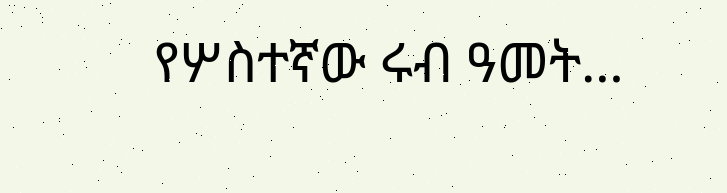የሦስተኛው ሩብ ዓመት…